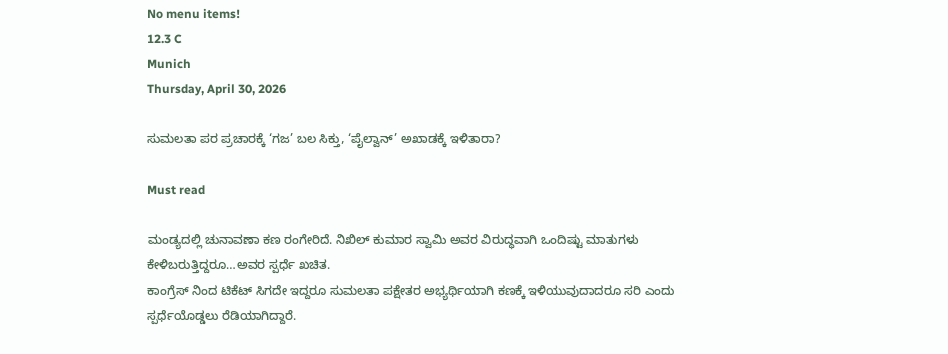No menu items!
12.3 C
Munich
Thursday, April 30, 2026

ಸುಮಲತಾ ಪರ ಪ್ರಚಾರಕ್ಕೆ ‘ಗಜ’ ಬಲ ಸಿಕ್ತು, ‘ಪೈಲ್ವಾನ್’ ಅಖಾಡಕ್ಕೆ ಇಳಿತಾರಾ?

Must read

ಮಂಡ್ಯದಲ್ಲಿ ಚುನಾವಣಾ ಕಣ ರಂಗೇರಿದೆ. ನಿಖಿಲ್ ಕುಮಾರ ಸ್ವಾಮಿ ಅವರ ವಿರುದ್ಧವಾಗಿ ಒಂದಿಷ್ಟು ಮಾತುಗಳು ಕೇಳಿಬರುತ್ತಿದ್ದರೂ…ಅವರ ಸ್ಪರ್ಧೆ ಖಚಿತ.
ಕಾಂಗ್ರೆಸ್ ನಿಂದ ಟಿಕೆಟ್ ಸಿಗದೇ ಇದ್ದರೂ ಸುಮಲತಾ ಪಕ್ಷೇತರ ಅಭ್ಯರ್ಥಿಯಾಗಿ ಕಣಕ್ಕೆ ಇಳಿಯುವುದಾದರೂ ಸರಿ ಎಂದು ಸ್ಪರ್ಧೆಯೊಡ್ಡಲು ರೆಡಿಯಾಗಿದ್ದಾರೆ.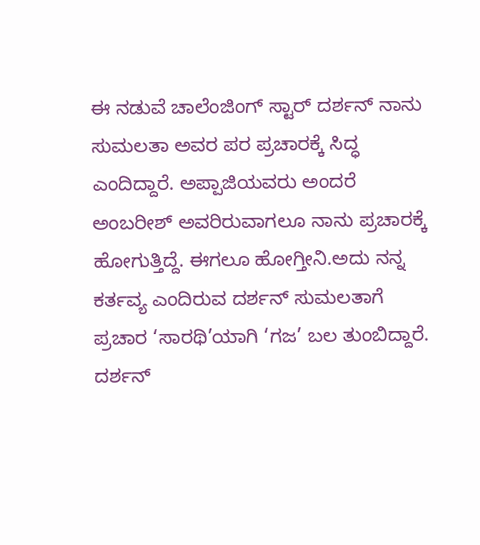ಈ ನಡುವೆ ಚಾಲೆಂಜಿಂಗ್ ಸ್ಟಾರ್ ದರ್ಶನ್ ನಾನು ಸುಮಲತಾ ಅವರ ಪರ ಪ್ರಚಾರಕ್ಕೆ ಸಿದ್ಧ ಎಂದಿದ್ದಾರೆ. ಅಪ್ಪಾಜಿಯವರು ಅಂದರೆ ಅಂಬರೀಶ್ ಅವರಿರುವಾಗಲೂ ನಾನು ಪ್ರಚಾರಕ್ಕೆ ಹೋಗುತ್ತಿದ್ದೆ. ಈಗಲೂ ಹೋಗ್ತೀನಿ.ಅದು ನನ್ನ ಕರ್ತವ್ಯ ಎಂದಿರುವ ದರ್ಶನ್ ಸುಮಲತಾಗೆ ಪ್ರಚಾರ ‘ಸಾರಥಿ’ಯಾಗಿ ‘ಗಜ’ ಬಲ ತುಂಬಿದ್ದಾರೆ.
ದರ್ಶನ್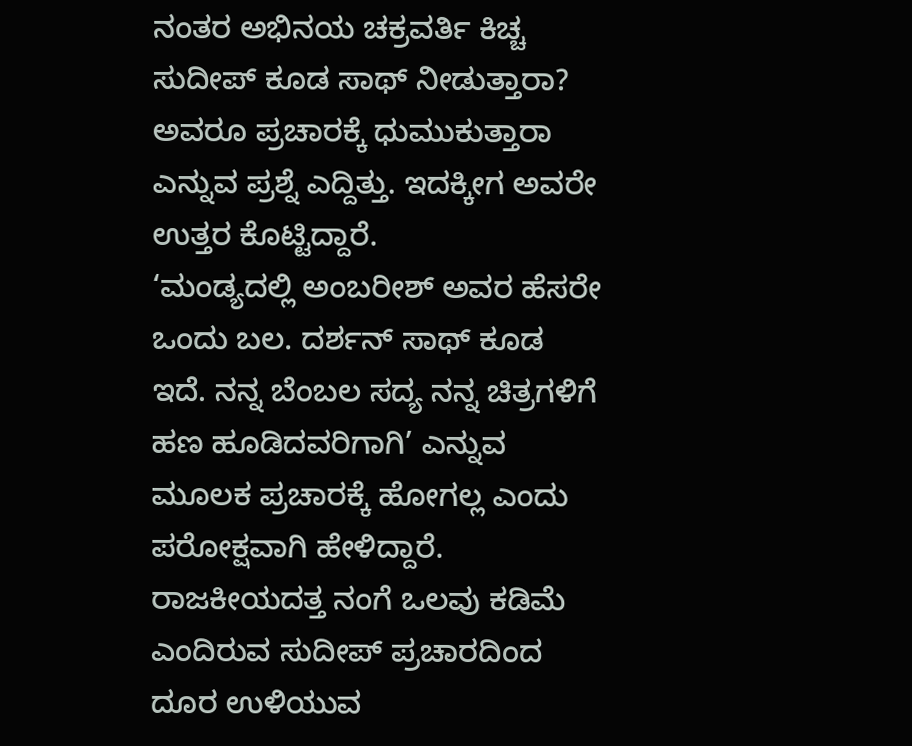ನಂತರ ಅಭಿನಯ ಚಕ್ರವರ್ತಿ ಕಿಚ್ಚ ಸುದೀಪ್ ಕೂಡ ಸಾಥ್ ನೀಡುತ್ತಾರಾ? ಅವರೂ ಪ್ರಚಾರಕ್ಕೆ ಧುಮುಕುತ್ತಾರಾ ಎನ್ನುವ ಪ್ರಶ್ನೆ ಎದ್ದಿತ್ತು. ಇದಕ್ಕೀಗ ಅವರೇ ಉತ್ತರ ಕೊಟ್ಟಿದ್ದಾರೆ.
‘ಮಂಡ್ಯದಲ್ಲಿ ಅಂಬರೀಶ್ ಅವರ ಹೆಸರೇ ಒಂದು ಬಲ. ದರ್ಶನ್ ಸಾಥ್ ಕೂಡ ಇದೆ. ನನ್ನ ಬೆಂಬಲ ಸದ್ಯ ನನ್ನ ಚಿತ್ರಗಳಿಗೆ ಹಣ ಹೂಡಿದವರಿಗಾಗಿ’ ಎನ್ನುವ ಮೂಲಕ ಪ್ರಚಾರಕ್ಕೆ ಹೋಗಲ್ಲ ಎಂದು ಪರೋಕ್ಷವಾಗಿ ಹೇಳಿದ್ದಾರೆ.
ರಾಜಕೀಯದತ್ತ ನಂಗೆ ಒಲವು ಕಡಿಮೆ ಎಂದಿರುವ ಸುದೀಪ್ ಪ್ರಚಾರದಿಂದ ದೂರ ಉಳಿಯುವ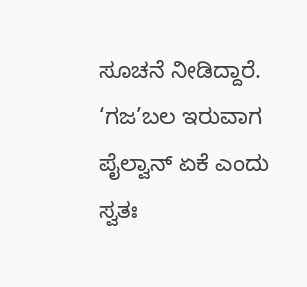ಸೂಚನೆ ನೀಡಿದ್ದಾರೆ. ‘ಗಜ’ಬಲ ಇರುವಾಗ ಪೈಲ್ವಾನ್ ಏಕೆ ಎಂದು ಸ್ವತಃ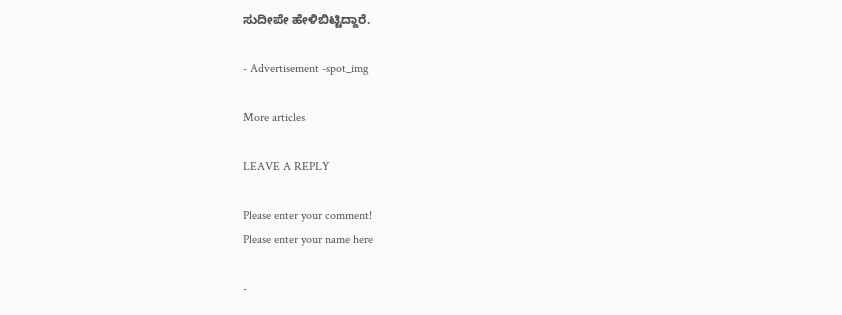ಸುದೀಪೇ ಹೇಳಿಬಿಟ್ಟಿದ್ದಾರೆ.

- Advertisement -spot_img

More articles

LEAVE A REPLY

Please enter your comment!
Please enter your name here

-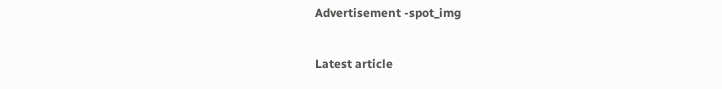Advertisement -spot_img

Latest article